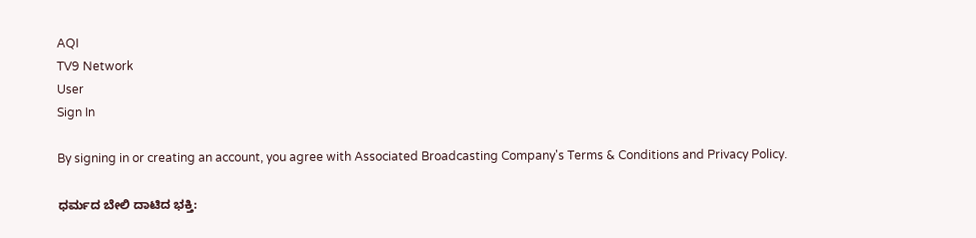AQI
TV9 Network
User
Sign In

By signing in or creating an account, you agree with Associated Broadcasting Company's Terms & Conditions and Privacy Policy.

ಧರ್ಮದ ಬೇಲಿ ದಾಟಿದ ಭಕ್ತಿ: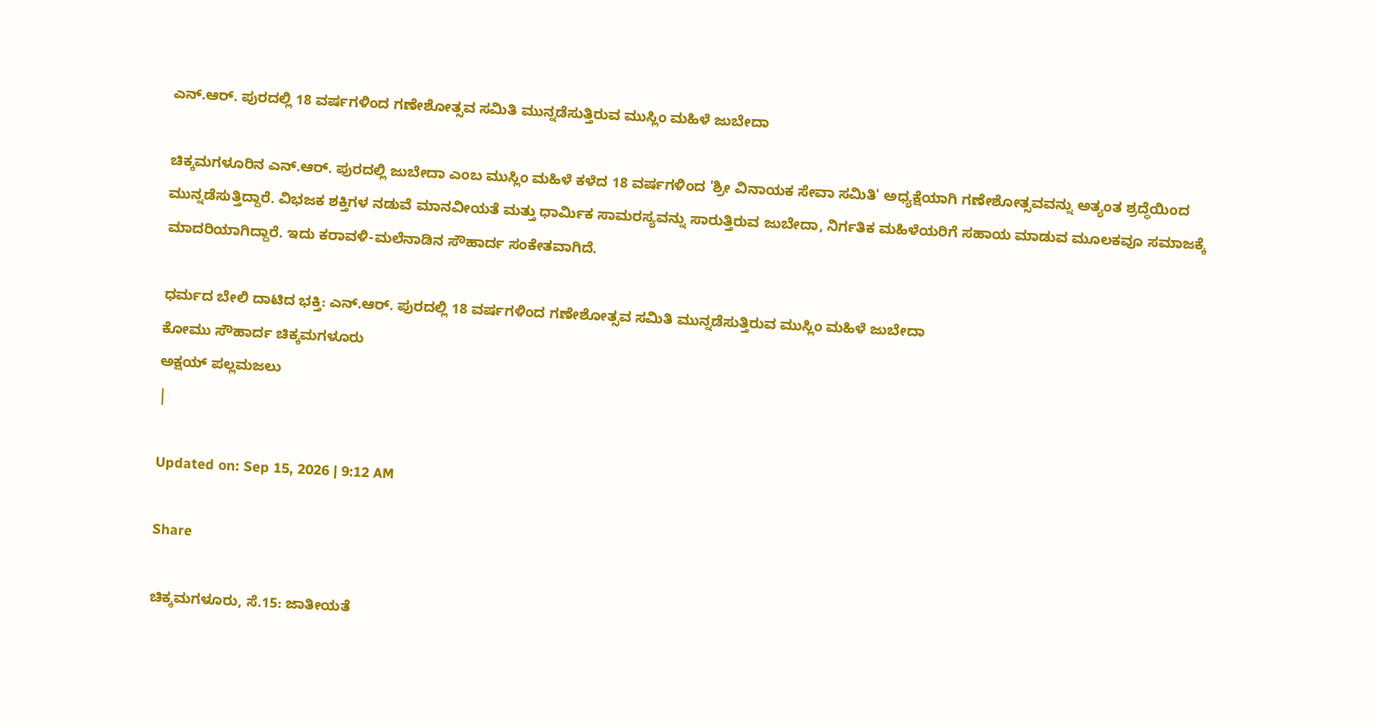ಎನ್.ಆರ್. ಪುರದಲ್ಲಿ 18 ವರ್ಷಗಳಿಂದ ಗಣೇಶೋತ್ಸವ ಸಮಿತಿ ಮುನ್ನಡೆಸುತ್ತಿರುವ ಮುಸ್ಲಿಂ ಮಹಿಳೆ ಜುಬೇದಾ

ಚಿಕ್ಕಮಗಳೂರಿನ ಎನ್.ಆರ್. ಪುರದಲ್ಲಿ ಜುಬೇದಾ ಎಂಬ ಮುಸ್ಲಿಂ ಮಹಿಳೆ ಕಳೆದ 18 ವರ್ಷಗಳಿಂದ 'ಶ್ರೀ ವಿನಾಯಕ ಸೇವಾ ಸಮಿತಿ' ಅಧ್ಯಕ್ಷೆಯಾಗಿ ಗಣೇಶೋತ್ಸವವನ್ನು ಅತ್ಯಂತ ಶ್ರದ್ಧೆಯಿಂದ ಮುನ್ನಡೆಸುತ್ತಿದ್ದಾರೆ. ವಿಭಜಕ ಶಕ್ತಿಗಳ ನಡುವೆ ಮಾನವೀಯತೆ ಮತ್ತು ಧಾರ್ಮಿಕ ಸಾಮರಸ್ಯವನ್ನು ಸಾರುತ್ತಿರುವ ಜುಬೇದಾ, ನಿರ್ಗತಿಕ ಮಹಿಳೆಯರಿಗೆ ಸಹಾಯ ಮಾಡುವ ಮೂಲಕವೂ ಸಮಾಜಕ್ಕೆ ಮಾದರಿಯಾಗಿದ್ದಾರೆ. ಇದು ಕರಾವಳಿ-ಮಲೆನಾಡಿನ ಸೌಹಾರ್ದ ಸಂಕೇತವಾಗಿದೆ.

ಧರ್ಮದ ಬೇಲಿ ದಾಟಿದ ಭಕ್ತಿ: ಎನ್.ಆರ್. ಪುರದಲ್ಲಿ 18 ವರ್ಷಗಳಿಂದ ಗಣೇಶೋತ್ಸವ ಸಮಿತಿ ಮುನ್ನಡೆಸುತ್ತಿರುವ ಮುಸ್ಲಿಂ ಮಹಿಳೆ ಜುಬೇದಾ
ಕೋಮು ಸೌಹಾರ್ದ ಚಿಕ್ಕಮಗಳೂರು
ಅಕ್ಷಯ್ ಪಲ್ಲಮಜಲು
|

Updated on: Sep 15, 2026 | 9:12 AM

Share

ಚಿಕ್ಕಮಗಳೂರು, ಸೆ.15: ಜಾತೀಯತೆ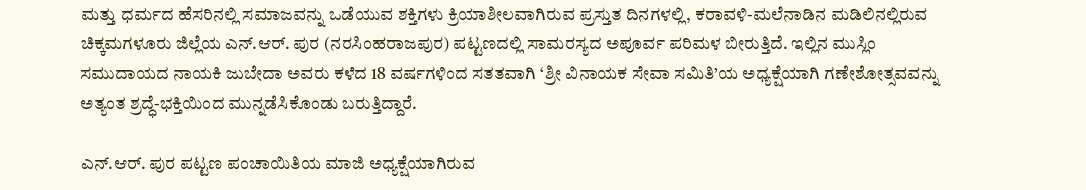ಮತ್ತು ಧರ್ಮದ ಹೆಸರಿನಲ್ಲಿ ಸಮಾಜವನ್ನು ಒಡೆಯುವ ಶಕ್ತಿಗಳು ಕ್ರಿಯಾಶೀಲವಾಗಿರುವ ಪ್ರಸ್ತುತ ದಿನಗಳಲ್ಲಿ, ಕರಾವಳಿ-ಮಲೆನಾಡಿನ ಮಡಿಲಿನಲ್ಲಿರುವ ಚಿಕ್ಕಮಗಳೂರು ಜಿಲ್ಲೆಯ ಎನ್.ಆರ್. ಪುರ (ನರಸಿಂಹರಾಜಪುರ) ಪಟ್ಟಣದಲ್ಲಿ ಸಾಮರಸ್ಯದ ಅಪೂರ್ವ ಪರಿಮಳ ಬೀರುತ್ತಿದೆ. ಇಲ್ಲಿನ ಮುಸ್ಲಿಂ ಸಮುದಾಯದ ನಾಯಕಿ ಜುಬೇದಾ ಅವರು ಕಳೆದ 18 ವರ್ಷಗಳಿಂದ ಸತತವಾಗಿ ‘ಶ್ರೀ ವಿನಾಯಕ ಸೇವಾ ಸಮಿತಿ’ಯ ಅಧ್ಯಕ್ಷೆಯಾಗಿ ಗಣೇಶೋತ್ಸವವನ್ನು ಅತ್ಯಂತ ಶ್ರದ್ಧೆ-ಭಕ್ತಿಯಿಂದ ಮುನ್ನಡೆಸಿಕೊಂಡು ಬರುತ್ತಿದ್ದಾರೆ.

ಎನ್.ಆರ್. ಪುರ ಪಟ್ಟಣ ಪಂಚಾಯಿತಿಯ ಮಾಜಿ ಅಧ್ಯಕ್ಷೆಯಾಗಿರುವ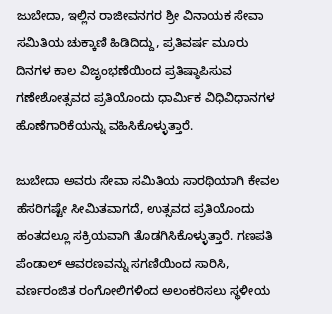ಜುಬೇದಾ, ಇಲ್ಲಿನ ರಾಜೀವನಗರ ಶ್ರೀ ವಿನಾಯಕ ಸೇವಾ ಸಮಿತಿಯ ಚುಕ್ಕಾಣಿ ಹಿಡಿದಿದ್ದು, ಪ್ರತಿವರ್ಷ ಮೂರು ದಿನಗಳ ಕಾಲ ವಿಜೃಂಭಣೆಯಿಂದ ಪ್ರತಿಷ್ಠಾಪಿಸುವ ಗಣೇಶೋತ್ಸವದ ಪ್ರತಿಯೊಂದು ಧಾರ್ಮಿಕ ವಿಧಿವಿಧಾನಗಳ ಹೊಣೆಗಾರಿಕೆಯನ್ನು ವಹಿಸಿಕೊಳ್ಳುತ್ತಾರೆ.

ಜುಬೇದಾ ಅವರು ಸೇವಾ ಸಮಿತಿಯ ಸಾರಥಿಯಾಗಿ ಕೇವಲ ಹೆಸರಿಗಷ್ಟೇ ಸೀಮಿತವಾಗದೆ, ಉತ್ಸವದ ಪ್ರತಿಯೊಂದು ಹಂತದಲ್ಲೂ ಸಕ್ರಿಯವಾಗಿ ತೊಡಗಿಸಿಕೊಳ್ಳುತ್ತಾರೆ. ಗಣಪತಿ ಪೆಂಡಾಲ್ ಆವರಣವನ್ನು ಸಗಣಿಯಿಂದ ಸಾರಿಸಿ, ವರ್ಣರಂಜಿತ ರಂಗೋಲಿಗಳಿಂದ ಅಲಂಕರಿಸಲು ಸ್ಥಳೀಯ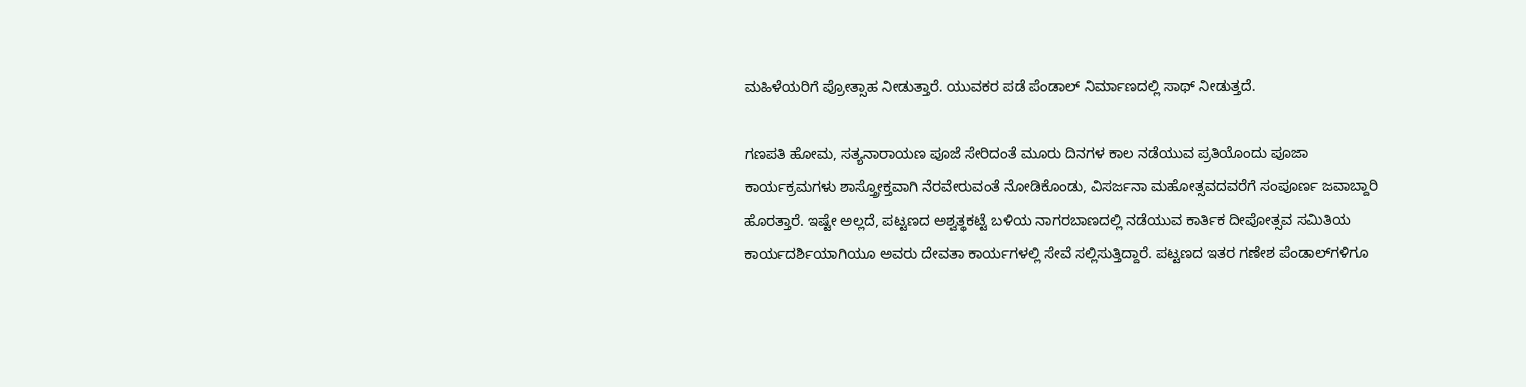ಮಹಿಳೆಯರಿಗೆ ಪ್ರೋತ್ಸಾಹ ನೀಡುತ್ತಾರೆ. ಯುವಕರ ಪಡೆ ಪೆಂಡಾಲ್ ನಿರ್ಮಾಣದಲ್ಲಿ ಸಾಥ್ ನೀಡುತ್ತದೆ.

ಗಣಪತಿ ಹೋಮ, ಸತ್ಯನಾರಾಯಣ ಪೂಜೆ ಸೇರಿದಂತೆ ಮೂರು ದಿನಗಳ ಕಾಲ ನಡೆಯುವ ಪ್ರತಿಯೊಂದು ಪೂಜಾ ಕಾರ್ಯಕ್ರಮಗಳು ಶಾಸ್ತ್ರೋಕ್ತವಾಗಿ ನೆರವೇರುವಂತೆ ನೋಡಿಕೊಂಡು, ವಿಸರ್ಜನಾ ಮಹೋತ್ಸವದವರೆಗೆ ಸಂಪೂರ್ಣ ಜವಾಬ್ದಾರಿ ಹೊರತ್ತಾರೆ. ಇಷ್ಟೇ ಅಲ್ಲದೆ, ಪಟ್ಟಣದ ಅಶ್ವತ್ಥಕಟ್ಟೆ ಬಳಿಯ ನಾಗರಬಾಣದಲ್ಲಿ ನಡೆಯುವ ಕಾರ್ತಿಕ ದೀಪೋತ್ಸವ ಸಮಿತಿಯ ಕಾರ್ಯದರ್ಶಿಯಾಗಿಯೂ ಅವರು ದೇವತಾ ಕಾರ್ಯಗಳಲ್ಲಿ ಸೇವೆ ಸಲ್ಲಿಸುತ್ತಿದ್ದಾರೆ. ಪಟ್ಟಣದ ಇತರ ಗಣೇಶ ಪೆಂಡಾಲ್‌ಗಳಿಗೂ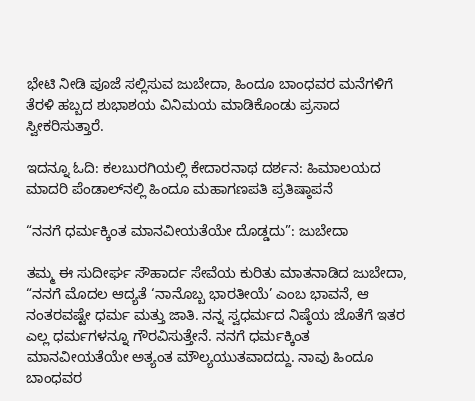ಭೇಟಿ ನೀಡಿ ಪೂಜೆ ಸಲ್ಲಿಸುವ ಜುಬೇದಾ, ಹಿಂದೂ ಬಾಂಧವರ ಮನೆಗಳಿಗೆ ತೆರಳಿ ಹಬ್ಬದ ಶುಭಾಶಯ ವಿನಿಮಯ ಮಾಡಿಕೊಂಡು ಪ್ರಸಾದ ಸ್ವೀಕರಿಸುತ್ತಾರೆ.

ಇದನ್ನೂ ಓದಿ: ಕಲಬುರಗಿಯಲ್ಲಿ ಕೇದಾರನಾಥ ದರ್ಶನ: ಹಿಮಾಲಯದ ಮಾದರಿ ಪೆಂಡಾಲ್‌ನಲ್ಲಿ ಹಿಂದೂ ಮಹಾಗಣಪತಿ ಪ್ರತಿಷ್ಠಾಪನೆ

“ನನಗೆ ಧರ್ಮಕ್ಕಿಂತ ಮಾನವೀಯತೆಯೇ ದೊಡ್ಡದು”: ಜುಬೇದಾ

ತಮ್ಮ ಈ ಸುದೀರ್ಘ ಸೌಹಾರ್ದ ಸೇವೆಯ ಕುರಿತು ಮಾತನಾಡಿದ ಜುಬೇದಾ, “ನನಗೆ ಮೊದಲ ಆದ್ಯತೆ ‘ನಾನೊಬ್ಬ ಭಾರತೀಯೆ’ ಎಂಬ ಭಾವನೆ, ಆ ನಂತರವಷ್ಟೇ ಧರ್ಮ ಮತ್ತು ಜಾತಿ. ನನ್ನ ಸ್ವಧರ್ಮದ ನಿಷ್ಠೆಯ ಜೊತೆಗೆ ಇತರ ಎಲ್ಲ ಧರ್ಮಗಳನ್ನೂ ಗೌರವಿಸುತ್ತೇನೆ. ನನಗೆ ಧರ್ಮಕ್ಕಿಂತ ಮಾನವೀಯತೆಯೇ ಅತ್ಯಂತ ಮೌಲ್ಯಯುತವಾದದ್ದು. ನಾವು ಹಿಂದೂ ಬಾಂಧವರ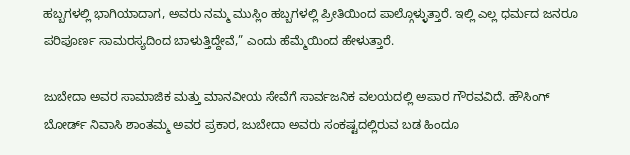ಹಬ್ಬಗಳಲ್ಲಿ ಭಾಗಿಯಾದಾಗ, ಅವರು ನಮ್ಮ ಮುಸ್ಲಿಂ ಹಬ್ಬಗಳಲ್ಲಿ ಪ್ರೀತಿಯಿಂದ ಪಾಲ್ಗೊಳ್ಳುತ್ತಾರೆ. ಇಲ್ಲಿ ಎಲ್ಲ ಧರ್ಮದ ಜನರೂ ಪರಿಪೂರ್ಣ ಸಾಮರಸ್ಯದಿಂದ ಬಾಳುತ್ತಿದ್ದೇವೆ,” ಎಂದು ಹೆಮ್ಮೆಯಿಂದ ಹೇಳುತ್ತಾರೆ.

ಜುಬೇದಾ ಅವರ ಸಾಮಾಜಿಕ ಮತ್ತು ಮಾನವೀಯ ಸೇವೆಗೆ ಸಾರ್ವಜನಿಕ ವಲಯದಲ್ಲಿ ಅಪಾರ ಗೌರವವಿದೆ. ಹೌಸಿಂಗ್ ಬೋರ್ಡ್ ನಿವಾಸಿ ಶಾಂತಮ್ಮ ಅವರ ಪ್ರಕಾರ, ಜುಬೇದಾ ಅವರು ಸಂಕಷ್ಟದಲ್ಲಿರುವ ಬಡ ಹಿಂದೂ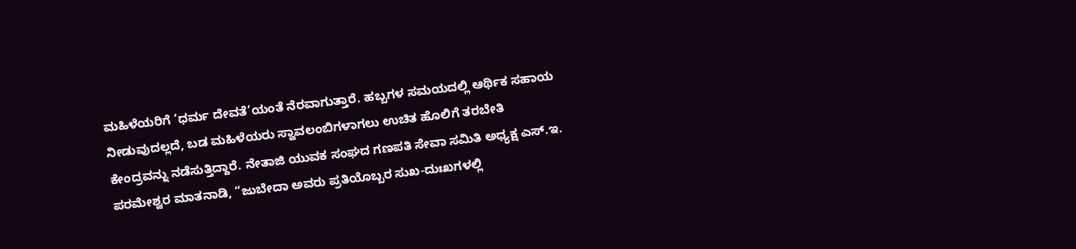ಮಹಿಳೆಯರಿಗೆ ‘ಧರ್ಮ ದೇವತೆ’ಯಂತೆ ನೆರವಾಗುತ್ತಾರೆ. ಹಬ್ಬಗಳ ಸಮಯದಲ್ಲಿ ಆರ್ಥಿಕ ಸಹಾಯ ನೀಡುವುದಲ್ಲದೆ, ಬಡ ಮಹಿಳೆಯರು ಸ್ವಾವಲಂಬಿಗಳಾಗಲು ಉಚಿತ ಹೊಲಿಗೆ ತರಬೇತಿ ಕೇಂದ್ರವನ್ನು ನಡೆಸುತ್ತಿದ್ದಾರೆ. ನೇತಾಜಿ ಯುವಕ ಸಂಘದ ಗಣಪತಿ ಸೇವಾ ಸಮಿತಿ ಅಧ್ಯಕ್ಷ ಎಸ್.ಇ. ಪರಮೇಶ್ವರ ಮಾತನಾಡಿ, “ಜುಬೇದಾ ಅವರು ಪ್ರತಿಯೊಬ್ಬರ ಸುಖ-ದುಃಖಗಳಲ್ಲಿ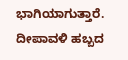ಭಾಗಿಯಾಗುತ್ತಾರೆ. ದೀಪಾವಳಿ ಹಬ್ಬದ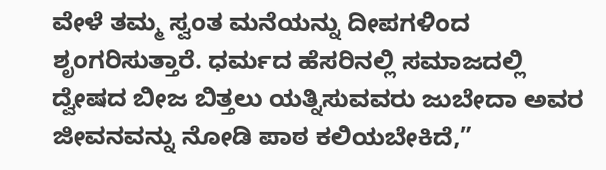ವೇಳೆ ತಮ್ಮ ಸ್ವಂತ ಮನೆಯನ್ನು ದೀಪಗಳಿಂದ ಶೃಂಗರಿಸುತ್ತಾರೆ. ಧರ್ಮದ ಹೆಸರಿನಲ್ಲಿ ಸಮಾಜದಲ್ಲಿ ದ್ವೇಷದ ಬೀಜ ಬಿತ್ತಲು ಯತ್ನಿಸುವವರು ಜುಬೇದಾ ಅವರ ಜೀವನವನ್ನು ನೋಡಿ ಪಾಠ ಕಲಿಯಬೇಕಿದೆ,”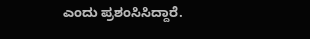ಎಂದು ಪ್ರಶಂಸಿಸಿದ್ದಾರೆ.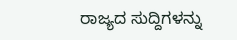ರಾಜ್ಯದ ಸುದ್ದಿಗಳನ್ನು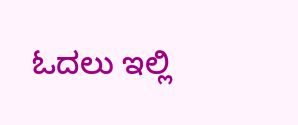ಓದಲು ಇಲ್ಲಿ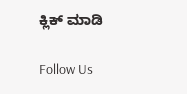ಕ್ಲಿಕ್ ಮಾಡಿ

Follow Us